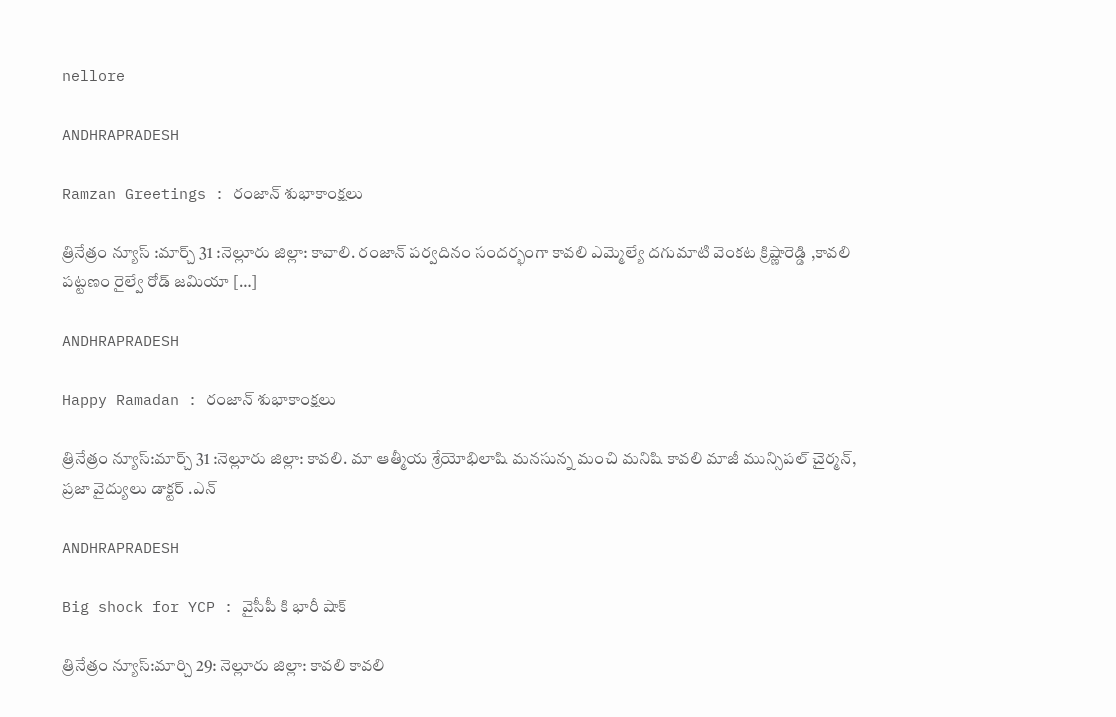nellore

ANDHRAPRADESH

Ramzan Greetings : రంజాన్ శుభాకాంక్షలు

త్రినేత్రం న్యూస్ :మార్చ్ 31 :నెల్లూరు జిల్లా: కావాలి. రంజాన్ పర్వదినం సందర్భంగా కావలి ఎమ్మెల్యే దగుమాటి వెంకట క్రిష్ణారెడ్డి ,కావలి పట్టణం రైల్వే రోడ్ జమియా […]

ANDHRAPRADESH

Happy Ramadan : రంజాన్ శుభాకాంక్షలు

త్రినేత్రం న్యూస్:మార్చ్ 31 :నెల్లూరు జిల్లా: కావలి. మా ఆత్మీయ శ్రేయోభిలాషి మనసున్న మంచి మనిషి కావలి మాజీ మున్సిపల్ చైర్మన్, ప్రజా వైద్యులు డాక్టర్ .ఎన్

ANDHRAPRADESH

Big shock for YCP : వైసీపీ కి భారీ షాక్

త్రినేత్రం న్యూస్:మార్చి 29: నెల్లూరు జిల్లా: కావలి కావలి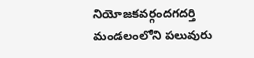నియోజకవర్గందగదర్తి మండలంలోని పలువురు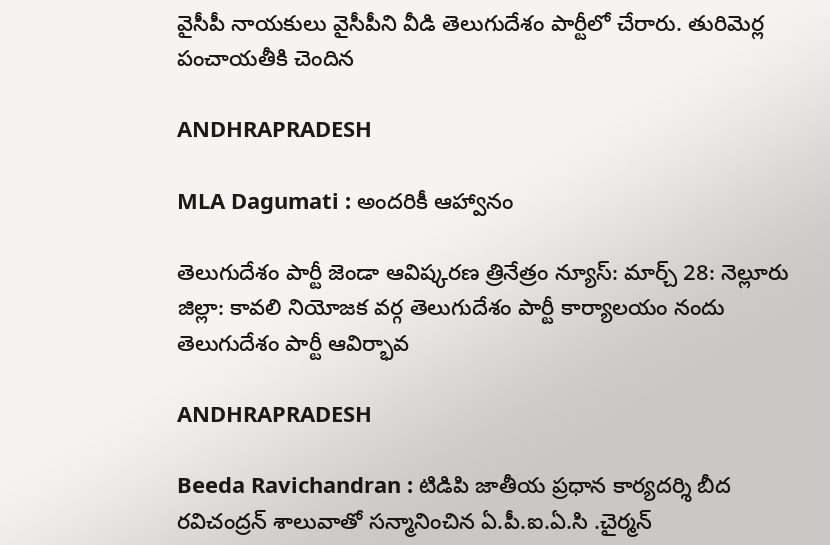వైసీపీ నాయకులు వైసీపీని వీడి తెలుగుదేశం పార్టీలో చేరారు. తురిమెర్ల పంచాయతీకి చెందిన

ANDHRAPRADESH

MLA Dagumati : అందరికీ ఆహ్వానం

తెలుగుదేశం పార్టీ జెండా ఆవిష్కరణ త్రినేత్రం న్యూస్: మార్చ్ 28: నెల్లూరు జిల్లా: కావలి నియోజక వర్గ తెలుగుదేశం పార్టీ కార్యాలయం నందు తెలుగుదేశం పార్టీ ఆవిర్భావ

ANDHRAPRADESH

Beeda Ravichandran : టిడిపి జాతీయ ప్రధాన కార్యదర్శి బీద రవిచంద్రన్ శాలువాతో సన్మానించిన ఏ.పీ.ఐ.ఏ‌.సి .చైర్మన్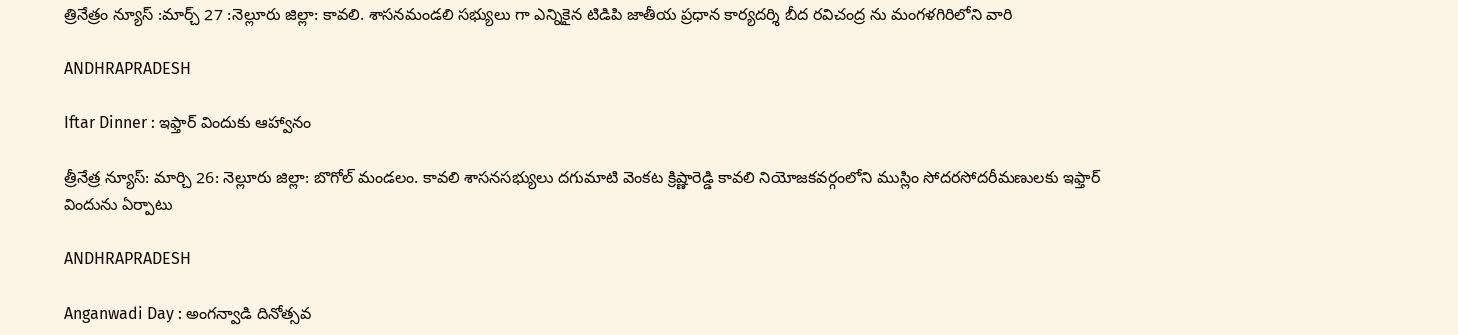త్రినేత్రం న్యూస్ :మార్చ్ 27 :నెల్లూరు జిల్లా: కావలి. శాసనమండలి సభ్యులు గా ఎన్నికైన టిడిపి జాతీయ ప్రధాన కార్యదర్శి బీద రవిచంద్ర ను మంగళగిరిలోని వారి

ANDHRAPRADESH

Iftar Dinner : ఇఫ్తార్ విందుకు ఆహ్వానం

త్రీనేత్ర న్యూస్: మార్చి 26: నెల్లూరు జిల్లా: బొగోల్ మండలం. కావలి శాసనసభ్యులు దగుమాటి వెంకట క్రిష్ణారెడ్డి కావలి నియోజకవర్గంలోని ముస్లిం సోదరసోదరీమణులకు ఇఫ్తార్ విందును ఏర్పాటు

ANDHRAPRADESH

Anganwadi Day : అంగన్వాడి దినోత్సవ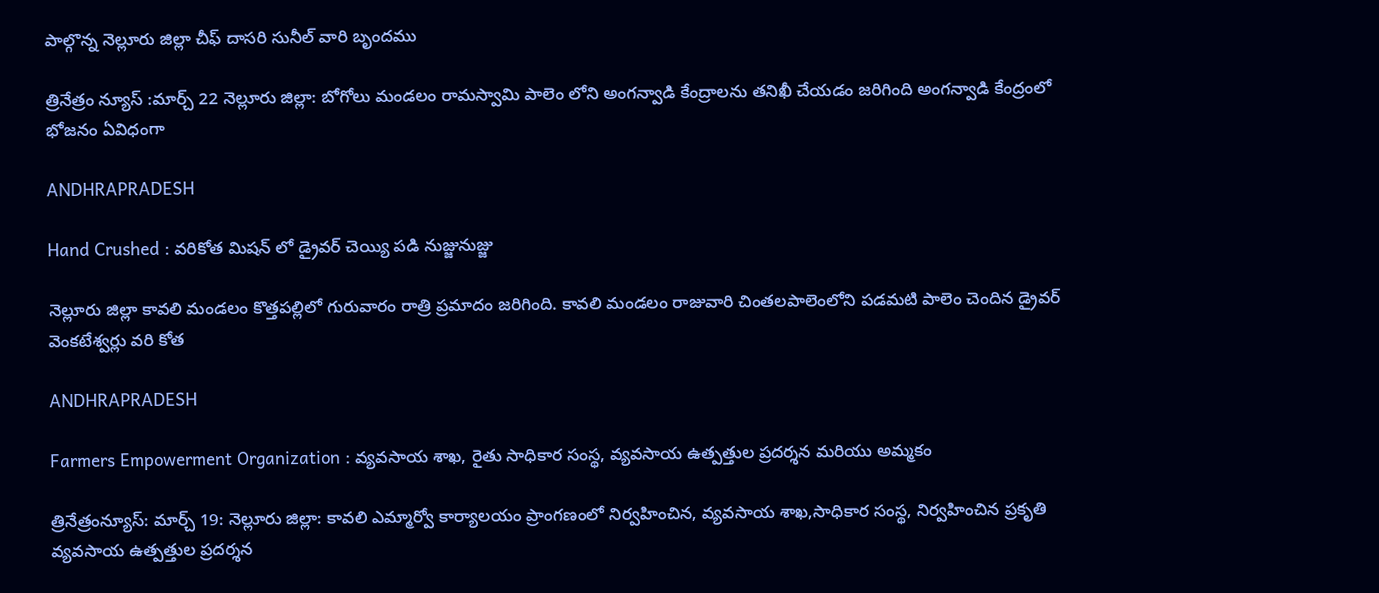పాల్గొన్న నెల్లూరు జిల్లా చీఫ్ దాసరి సునీల్ వారి బృందము

త్రినేత్రం న్యూస్ :మార్చ్ 22 నెల్లూరు జిల్లా: బోగోలు మండలం రామస్వామి పాలెం లోని అంగన్వాడి కేంద్రాలను తనిఖీ చేయడం జరిగింది అంగన్వాడి కేంద్రంలో భోజనం ఏవిధంగా

ANDHRAPRADESH

Hand Crushed : వరికోత మిషన్ లో డ్రైవర్ చెయ్యి పడి నుజ్జునుజ్జు

నెల్లూరు జిల్లా కావలి మండలం కొత్తపల్లిలో గురువారం రాత్రి ప్రమాదం జరిగింది. కావలి మండలం రాజువారి చింతలపాలెంలోని పడమటి పాలెం చెందిన డ్రైవర్ వెంకటేశ్వర్లు వరి కోత

ANDHRAPRADESH

Farmers Empowerment Organization : వ్యవసాయ శాఖ, రైతు సాధికార సంస్థ, వ్యవసాయ ఉత్పత్తుల ప్రదర్శన మరియు అమ్మకం

త్రినేత్రంన్యూస్: మార్చ్ 19: నెల్లూరు జిల్లా: కావలి ఎమ్మార్వో కార్యాలయం ప్రాంగణంలో నిర్వహించిన, వ్యవసాయ శాఖ,సాధికార సంస్థ, నిర్వహించిన ప్రకృతి వ్యవసాయ ఉత్పత్తుల ప్రదర్శన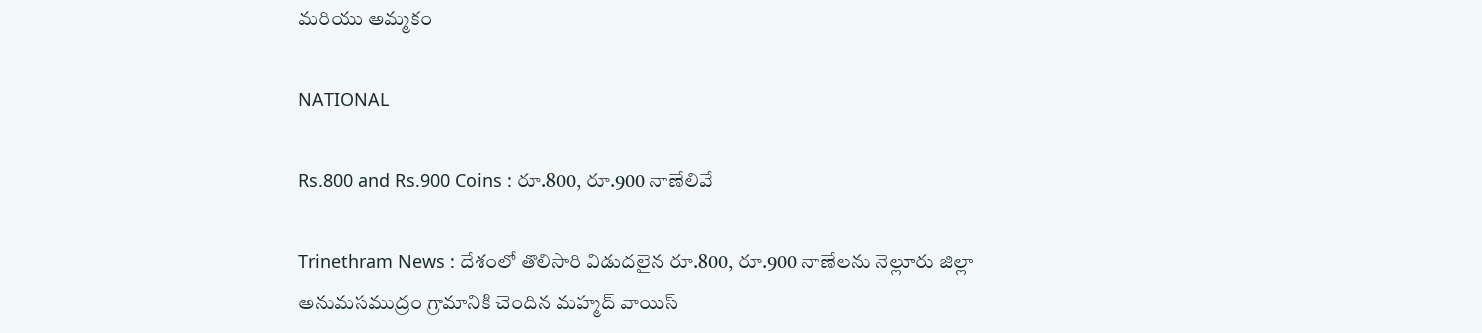మరియు అమ్మకం

NATIONAL

Rs.800 and Rs.900 Coins : రూ.800, రూ.900 నాణేలివే

Trinethram News : దేశంలో తొలిసారి విడుదలైన రూ.800, రూ.900 నాణేలను నెల్లూరు జిల్లా అనుమసముద్రం గ్రామానికి చెందిన మహ్మద్ వాయిస్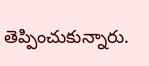తెప్పించుకున్నారు.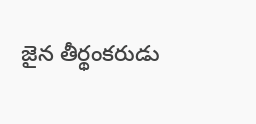జైన తీర్థంకరుడు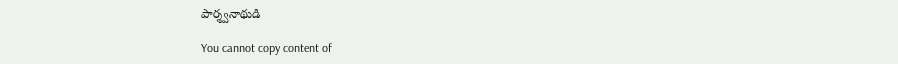పార్శ్వనాథుడి

You cannot copy content of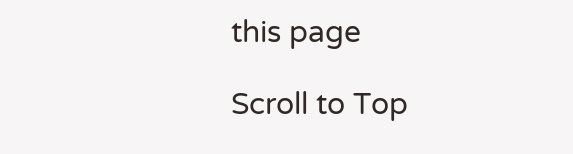this page

Scroll to Top